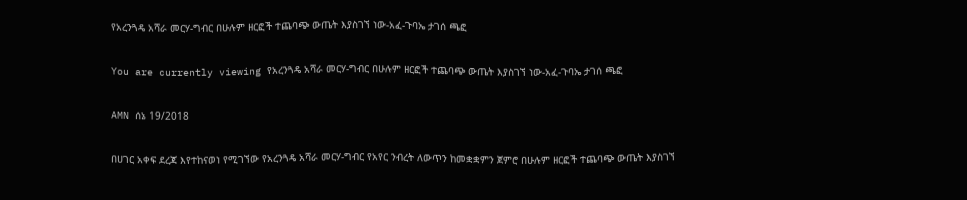የአረንጓዴ አሻራ መርሃ-ግብር በሁሉም ዘርፎች ተጨባጭ ውጤት እያስገኘ ነው-አፈ-ጉባኤ ታገሰ ጫፎ

You are currently viewing የአረንጓዴ አሻራ መርሃ-ግብር በሁሉም ዘርፎች ተጨባጭ ውጤት እያስገኘ ነው-አፈ-ጉባኤ ታገሰ ጫፎ

AMN ሰኔ 19/2018

በሀገር አቀፍ ደረጃ እየተከናወነ የሚገኘው የአረንጓዴ አሻራ መርሃ-ግብር የአየር ንብረት ለውጥን ከመቋቋምን ጀምሮ በሁሉም ዘርፎች ተጨባጭ ውጤት እያስገኘ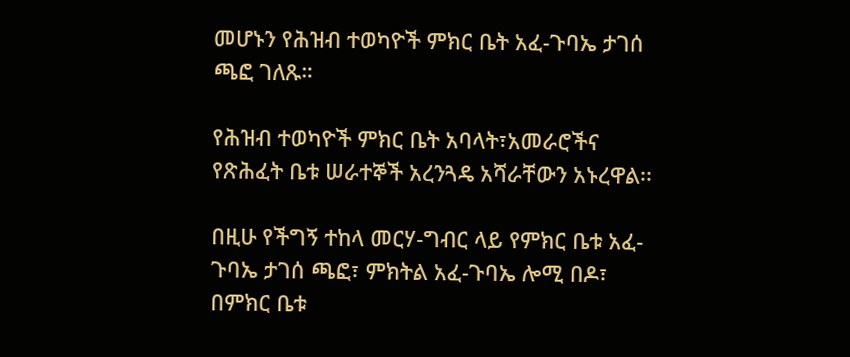መሆኑን የሕዝብ ተወካዮች ምክር ቤት አፈ-ጉባኤ ታገሰ ጫፎ ገለጹ።

የሕዝብ ተወካዮች ምክር ቤት አባላት፣አመራሮችና የጽሕፈት ቤቱ ሠራተኞች አረንጓዴ አሻራቸውን አኑረዋል፡፡

በዚሁ የችግኝ ተከላ መርሃ-ግብር ላይ የምክር ቤቱ አፈ-ጉባኤ ታገሰ ጫፎ፣ ምክትል አፈ-ጉባኤ ሎሚ በዶ፣ በምክር ቤቱ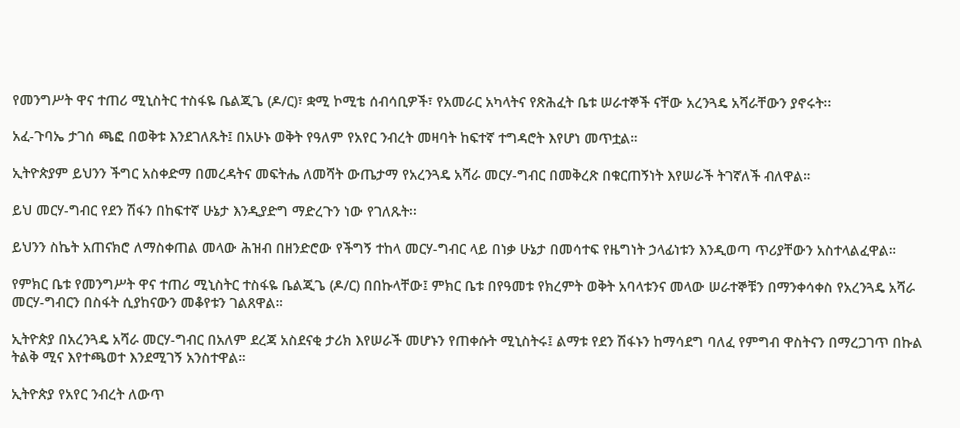የመንግሥት ዋና ተጠሪ ሚኒስትር ተስፋዬ ቤልጂጌ (ዶ/ር)፣ ቋሚ ኮሚቴ ሰብሳቢዎች፣ የአመራር አካላትና የጽሕፈት ቤቱ ሠራተኞች ናቸው አረንጓዴ አሻራቸውን ያኖሩት፡፡

አፈ-ጉባኤ ታገሰ ጫፎ በወቅቱ እንደገለጹት፤ በአሁኑ ወቅት የዓለም የአየር ንብረት መዛባት ከፍተኛ ተግዳሮት እየሆነ መጥቷል።

ኢትዮጵያም ይህንን ችግር አስቀድማ በመረዳትና መፍትሔ ለመሻት ውጤታማ የአረንጓዴ አሻራ መርሃ-ግብር በመቅረጽ በቁርጠኝነት እየሠራች ትገኛለች ብለዋል።

ይህ መርሃ-ግብር የደን ሽፋን በከፍተኛ ሁኔታ እንዲያድግ ማድረጉን ነው የገለጹት፡፡

ይህንን ስኬት አጠናክሮ ለማስቀጠል መላው ሕዝብ በዘንድሮው የችግኝ ተከላ መርሃ-ግብር ላይ በነቃ ሁኔታ በመሳተፍ የዜግነት ኃላፊነቱን እንዲወጣ ጥሪያቸውን አስተላልፈዋል።

የምክር ቤቱ የመንግሥት ዋና ተጠሪ ሚኒስትር ተስፋዬ ቤልጂጌ (ዶ/ር) በበኩላቸው፤ ምክር ቤቱ በየዓመቱ የክረምት ወቅት አባላቱንና መላው ሠራተኞቹን በማንቀሳቀስ የአረንጓዴ አሻራ መርሃ-ግብርን በስፋት ሲያከናውን መቆየቱን ገልጸዋል።

ኢትዮጵያ በአረንጓዴ አሻራ መርሃ-ግብር በአለም ደረጃ አስደናቂ ታሪክ እየሠራች መሆኑን የጠቀሱት ሚኒስትሩ፤ ልማቱ የደን ሽፋኑን ከማሳደግ ባለፈ የምግብ ዋስትናን በማረጋገጥ በኩል ትልቅ ሚና እየተጫወተ እንደሚገኝ አንስተዋል።

ኢትዮጵያ የአየር ንብረት ለውጥ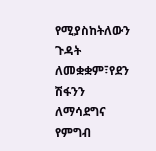የሚያስከትለውን ጉዳት ለመቋቋም፣የደን ሽፋንን ለማሳደግና የምግብ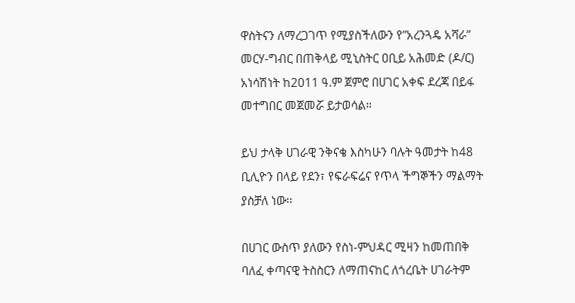ዋስትናን ለማረጋገጥ የሚያስችለውን የ”አረንጓዴ አሻራ” መርሃ-ግብር በጠቅላይ ሚኒስትር ዐቢይ አሕመድ (ዶ/ር) አነሳሽነት ከ2011 ዓ.ም ጀምሮ በሀገር አቀፍ ደረጃ በይፋ መተግበር መጀመሯ ይታወሳል።

ይህ ታላቅ ሀገራዊ ንቅናቄ እስካሁን ባሉት ዓመታት ከ48 ቢሊዮን በላይ የደን፣ የፍራፍሬና የጥላ ችግኞችን ማልማት ያስቻለ ነው፡፡

በሀገር ውስጥ ያለውን የስነ-ምህዳር ሚዛን ከመጠበቅ ባለፈ ቀጣናዊ ትስስርን ለማጠናከር ለጎረቤት ሀገራትም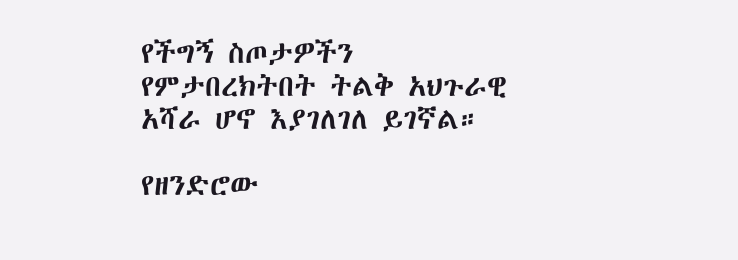የችግኝ ስጦታዎችን የምታበረክትበት ትልቅ አህጉራዊ አሻራ ሆኖ እያገለገለ ይገኛል።

የዘንድሮው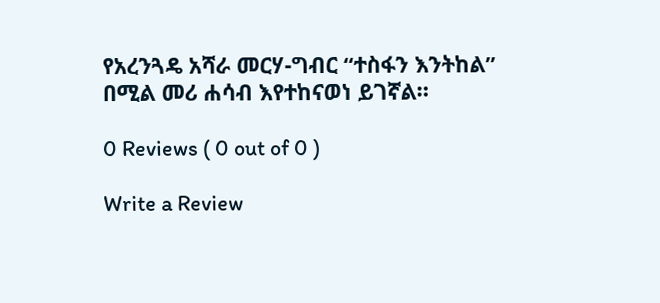የአረንጓዴ አሻራ መርሃ-ግብር ‘‘ተስፋን እንትከል’’ በሚል መሪ ሐሳብ እየተከናወነ ይገኛል።

0 Reviews ( 0 out of 0 )

Write a Review